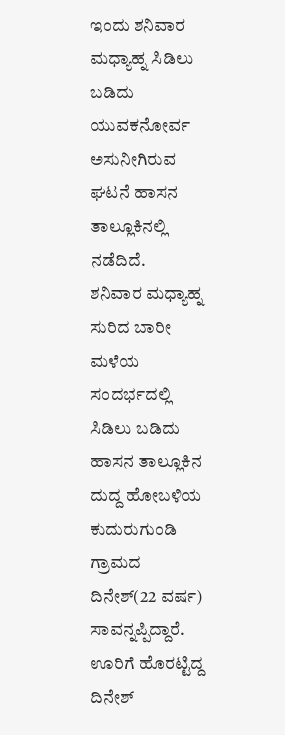ಇಂದು ಶನಿವಾರ ಮಧ್ಯಾಹ್ನ ಸಿಡಿಲು ಬಡಿದು ಯುವಕನೋರ್ವ ಅಸುನೀಗಿರುವ ಘಟನೆ ಹಾಸನ ತಾಲ್ಲೂಕಿನಲ್ಲಿ ನಡೆದಿದೆ.
ಶನಿವಾರ ಮಧ್ಯಾಹ್ನ ಸುರಿದ ಬಾರೀ ಮಳೆಯ ಸಂದರ್ಭದಲ್ಲಿ ಸಿಡಿಲು ಬಡಿದು ಹಾಸನ ತಾಲ್ಲೂಕಿನ ದುದ್ದ ಹೋಬಳಿಯ ಕುದುರುಗುಂಡಿ ಗ್ರಾಮದ ದಿನೇಶ್(22 ವರ್ಷ) ಸಾವನ್ನಪ್ಪಿದ್ದಾರೆ.
ಊರಿಗೆ ಹೊರಟ್ಟಿದ್ದ ದಿನೇಶ್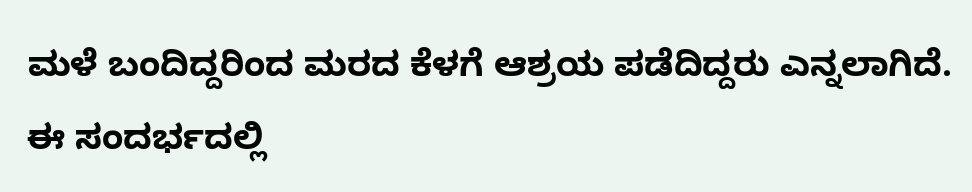ಮಳೆ ಬಂದಿದ್ದರಿಂದ ಮರದ ಕೆಳಗೆ ಆಶ್ರಯ ಪಡೆದಿದ್ದರು ಎನ್ನಲಾಗಿದೆ. ಈ ಸಂದರ್ಭದಲ್ಲಿ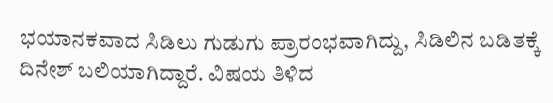ಭಯಾನಕವಾದ ಸಿಡಿಲು ಗುಡುಗು ಪ್ರಾರಂಭವಾಗಿದ್ದು, ಸಿಡಿಲಿನ ಬಡಿತಕ್ಕೆ ದಿನೇಶ್ ಬಲಿಯಾಗಿದ್ದಾರೆ. ವಿಷಯ ತಿಳಿದ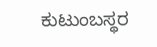ಕುಟುಂಬಸ್ಥರ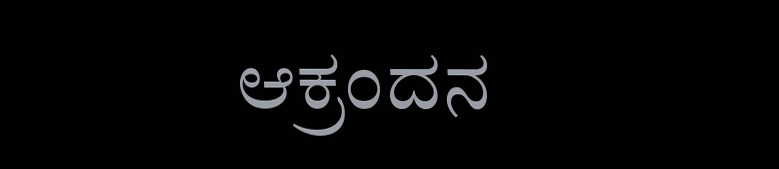ಆಕ್ರಂದನ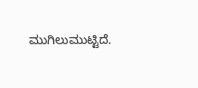ಮುಗಿಲುಮುಟ್ಟಿದೆ.